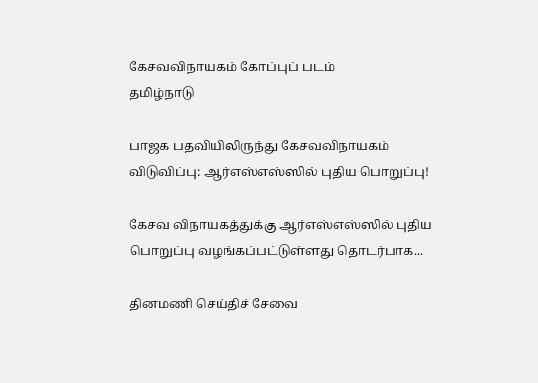கேசவவிநாயகம் கோப்புப் படம்
தமிழ்நாடு

பாஜக பதவியிலிருந்து கேசவவிநாயகம் விடுவிப்பு: ஆர்எஸ்எஸ்ஸில் புதிய பொறுப்பு!

கேசவ விநாயகத்துக்கு ஆர்எஸ்எஸ்ஸில் புதிய பொறுப்பு வழங்கப்பட்டுள்ளது தொடர்பாக...

தினமணி செய்திச் சேவை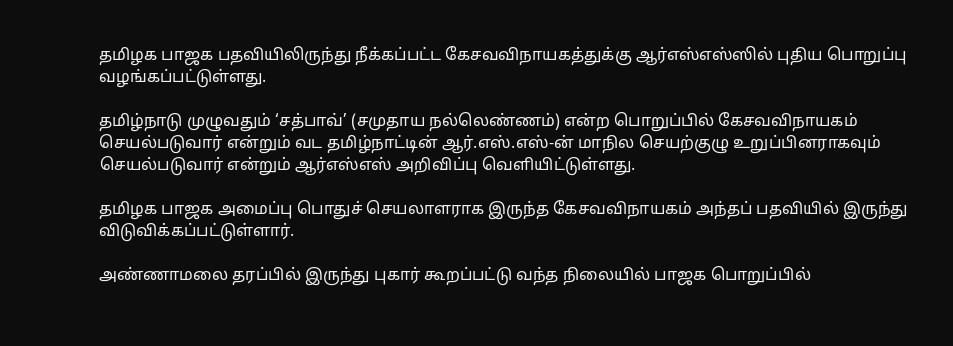தமிழக பாஜக பதவியிலிருந்து நீக்கப்பட்ட கேசவவிநாயகத்துக்கு ஆர்எஸ்எஸ்ஸில் புதிய பொறுப்பு வழங்கப்பட்டுள்ளது.

தமிழ்நாடு முழுவதும் ‘சத்பாவ்’ (சமுதாய நல்லெண்ணம்) என்ற பொறுப்பில் கேசவவிநாயகம் செயல்படுவார் என்றும் வட தமிழ்நாட்டின் ஆர்.எஸ்.எஸ்-ன் மாநில செயற்குழு உறுப்பினராகவும் செயல்படுவார் என்றும் ஆர்எஸ்எஸ் அறிவிப்பு வெளியிட்டுள்ளது.

தமிழக பாஜக அமைப்பு பொதுச் செயலாளராக இருந்த கேசவவிநாயகம் அந்தப் பதவியில் இருந்து விடுவிக்கப்பட்டுள்ளார்.

அண்ணாமலை தரப்பில் இருந்து புகார் கூறப்பட்டு வந்த நிலையில் பாஜக பொறுப்பில்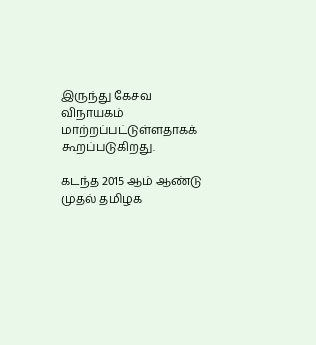இருந்து கேசவ விநாயகம் மாற்றப்பட்டுள்ளதாகக் கூறப்படுகிறது.

கடந்த 2015 ஆம் ஆண்டு முதல் தமிழக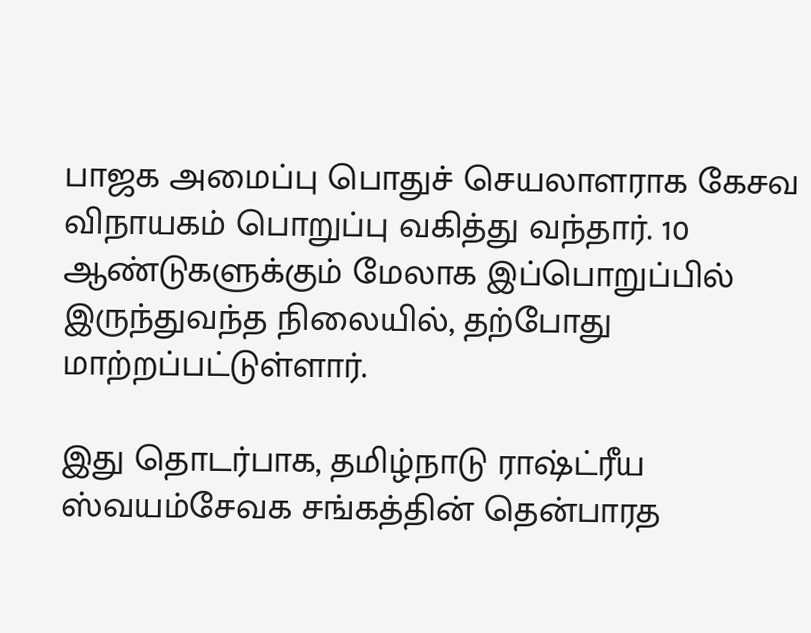பாஜக அமைப்பு பொதுச் செயலாளராக கேசவ விநாயகம் பொறுப்பு வகித்து வந்தார். 10 ஆண்டுகளுக்கும் மேலாக இப்பொறுப்பில் இருந்துவந்த நிலையில், தற்போது மாற்றப்பட்டுள்ளார்.

இது தொடர்பாக, தமிழ்நாடு ராஷ்ட்ரீய ஸ்வயம்சேவக சங்கத்தின் தென்பாரத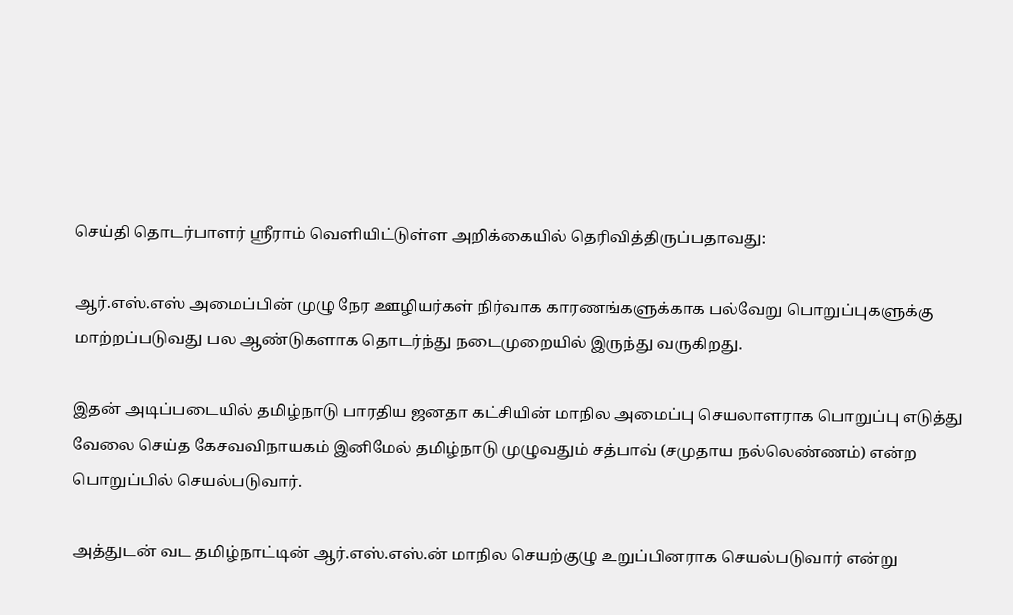செய்தி தொடர்பாளர் ஸ்ரீராம் வெளியிட்டுள்ள அறிக்கையில் தெரிவித்திருப்பதாவது:

ஆர்.எஸ்.எஸ் அமைப்பின் முழு நேர ஊழியர்கள் நிர்வாக காரணங்களுக்காக பல்வேறு பொறுப்புகளுக்கு மாற்றப்படுவது பல ஆண்டுகளாக தொடர்ந்து நடைமுறையில் இருந்து வருகிறது.

இதன் அடிப்படையில் தமிழ்நாடு பாரதிய ஜனதா கட்சியின் மாநில அமைப்பு செயலாளராக பொறுப்பு எடுத்து வேலை செய்த கேசவவிநாயகம் இனிமேல் தமிழ்நாடு முழுவதும் சத்பாவ் (சமுதாய நல்லெண்ணம்) என்ற பொறுப்பில் செயல்படுவார்.

அத்துடன் வட தமிழ்நாட்டின் ஆர்.எஸ்.எஸ்.ன் மாநில செயற்குழு உறுப்பினராக செயல்படுவார் என்று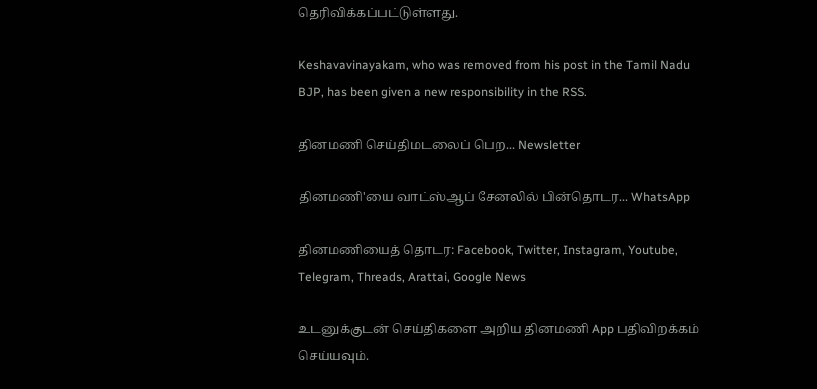தெரிவிக்கப்பட்டுள்ளது.

Keshavavinayakam, who was removed from his post in the Tamil Nadu BJP, has been given a new responsibility in the RSS.

தினமணி செய்திமடலைப் பெற... Newsletter

தினமணி'யை வாட்ஸ்ஆப் சேனலில் பின்தொடர... WhatsApp

தினமணியைத் தொடர: Facebook, Twitter, Instagram, Youtube, Telegram, Threads, Arattai, Google News

உடனுக்குடன் செய்திகளை அறிய தினமணி App பதிவிறக்கம் செய்யவும்.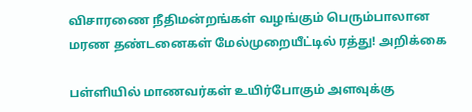விசாரணை நீதிமன்றங்கள் வழங்கும் பெரும்பாலான மரண தண்டனைகள் மேல்முறையீட்டில் ரத்து! அறிக்கை

பள்ளியில் மாணவர்கள் உயிர்போகும் அளவுக்கு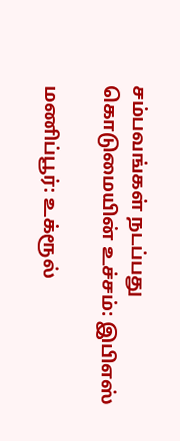சம்பவங்கள் நடப்பது கொடுமையின் உச்சம்: இபிஎஸ்

மணிப்பூர்: உக்ரூல்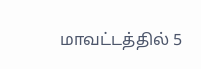மாவட்டத்தில் 5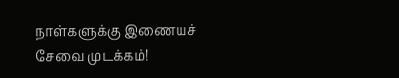நாள்களுக்கு இணையச் சேவை முடக்கம்!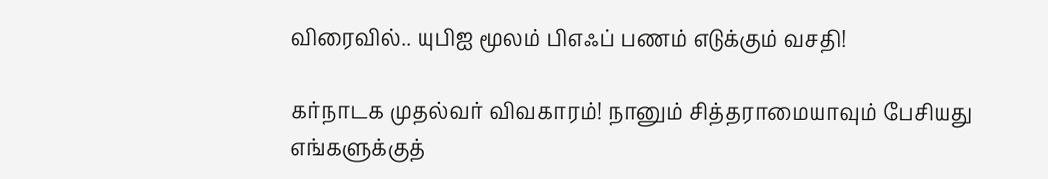விரைவில்.. யுபிஐ மூலம் பிஎஃப் பணம் எடுக்கும் வசதி!

கர்நாடக முதல்வர் விவகாரம்! நானும் சித்தராமையாவும் பேசியது எங்களுக்குத்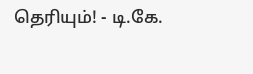தெரியும்! - டி.கே.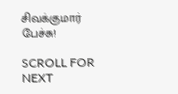சிவக்குமார் பேச்சு!

SCROLL FOR NEXT